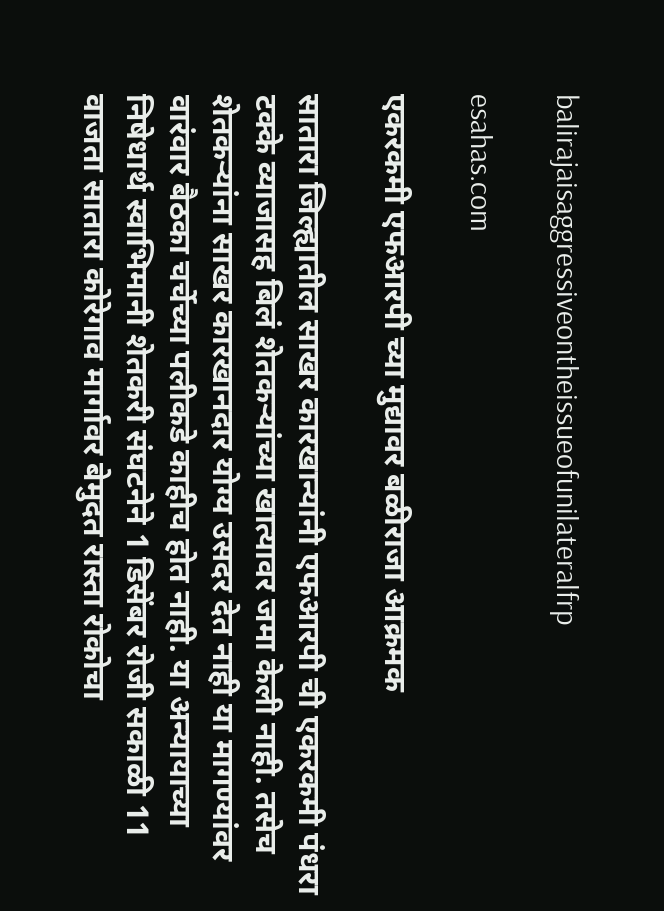balirajaisaggressiveontheissueofunilateralfrp

esahas.com

एकरकमी एफआरपी च्या मुद्यावर बळीराजा आक्रमक

सातारा जिल्ह्यातील साखर कारखान्यांनी एफआरपी ची एकरकमी पंधरा टक्के व्याजासह बिलं शेतकर्‍यांच्या खात्यावर जमा केली नाही. तसेच शेतकर्‍यांना साखर कारखानदार योग्य उसदर देत नाही या मागण्यांवर वारंवार बैठका चर्चेच्या पलीकडे काहीच होत नाही. या अन्यायाच्या निषेधार्थ स्वाभिमानी शेतकरी संघटनेने 1 डिसेंबर रोजी सकाळी 11 वाजता सातारा कोरेगाव मार्गावर बेमुदत रास्ता रोकोचा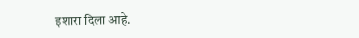इशारा दिला आहे.